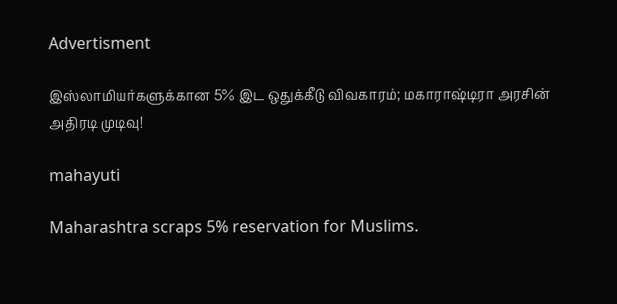Advertisment

இஸ்லாமியர்களுக்கான 5% இட ஒதுக்கீடு விவகாரம்; மகாராஷ்டிரா அரசின் அதிரடி முடிவு!

mahayuti

Maharashtra scraps 5% reservation for Muslims.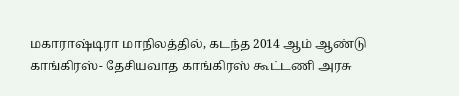மகாராஷ்டிரா மாநிலத்தில், கடந்த 2014 ஆம் ஆண்டு காங்கிரஸ்- தேசியவாத காங்கிரஸ் கூட்டணி அரசு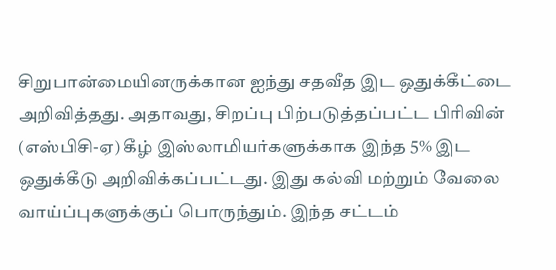சிறுபான்மையினருக்கான ஐந்து சதவீத இட ஒதுக்கீட்டை அறிவித்தது. அதாவது, சிறப்பு பிற்படுத்தப்பட்ட பிரிவின் (எஸ்பிசி-ஏ) கீழ் இஸ்லாமியர்களுக்காக இந்த 5% இட ஒதுக்கீடு அறிவிக்கப்பட்டது. இது கல்வி மற்றும் வேலை வாய்ப்புகளுக்குப் பொருந்தும். இந்த சட்டம்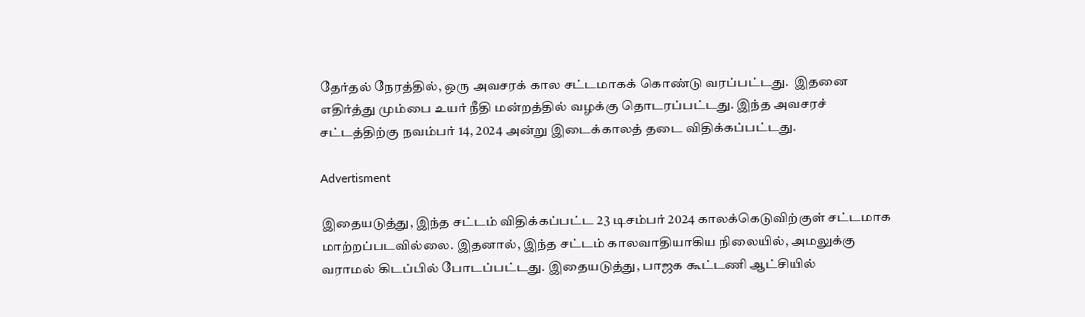தேர்தல் நேரத்தில், ஒரு அவசரக் கால சட்டமாகக் கொண்டு வரப்பட்டது.  இதனை எதிர்த்து மும்பை உயர் நீதி மன்றத்தில் வழக்கு தொடரப்பட்டது. இந்த அவசரச் சட்டத்திற்கு நவம்பர் 14, 2024 அன்று இடைக்காலத் தடை விதிக்கப்பட்டது.

Advertisment

இதையடுத்து, இந்த சட்டம் விதிக்கப்பட்ட 23 டிசம்பர் 2024 காலக்கெடுவிற்குள் சட்டமாக மாற்றப்படவில்லை. இதனால், இந்த சட்டம் காலவாதியாகிய நிலையில், அமலுக்கு வராமல் கிடப்பில் போடப்பட்டது. இதையடுத்து, பாஜக கூட்டணி ஆட்சியில்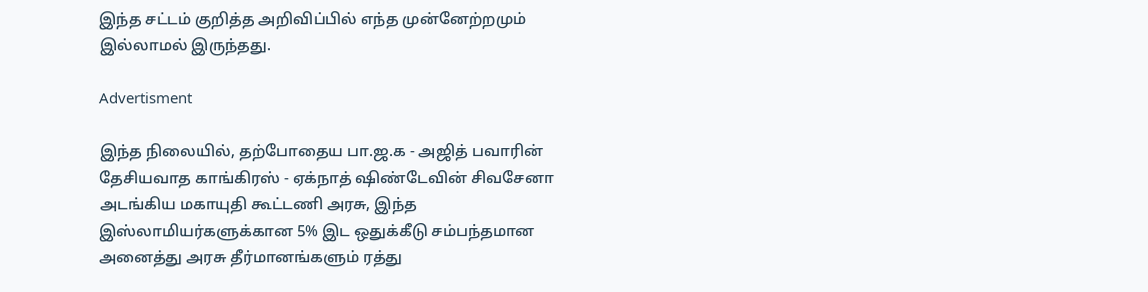இந்த சட்டம் குறித்த அறிவிப்பில் எந்த முன்னேற்றமும் இல்லாமல் இருந்தது.

Advertisment

இந்த நிலையில், தற்போதைய பா.ஜ.க - அஜித் பவாரின் தேசியவாத காங்கிரஸ் - ஏக்நாத் ஷிண்டேவின் சிவசேனா அடங்கிய மகாயுதி கூட்டணி அரசு, இந்த இஸ்லாமியர்களுக்கான 5% இட ஒதுக்கீடு சம்பந்தமான அனைத்து அரசு தீர்மானங்களும் ரத்து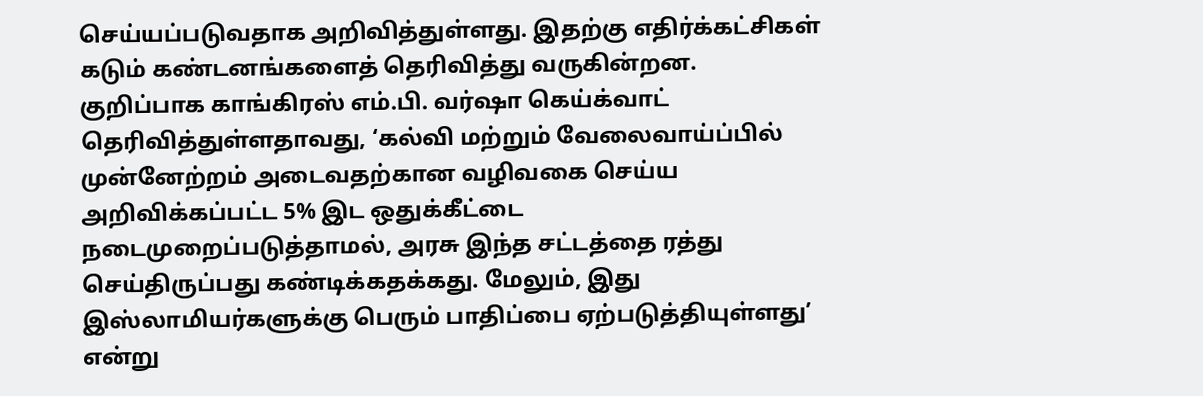செய்யப்படுவதாக அறிவித்துள்ளது. இதற்கு எதிர்க்கட்சிகள் கடும் கண்டனங்களைத் தெரிவித்து வருகின்றன. குறிப்பாக காங்கிரஸ் எம்.பி. வர்ஷா கெய்க்வாட் தெரிவித்துள்ளதாவது, ‘கல்வி மற்றும் வேலைவாய்ப்பில் முன்னேற்றம் அடைவதற்கான வழிவகை செய்ய அறிவிக்கப்பட்ட 5% இட ஒதுக்கீட்டை நடைமுறைப்படுத்தாமல், அரசு இந்த சட்டத்தை ரத்து செய்திருப்பது கண்டிக்கதக்கது. மேலும், இது இஸ்லாமியர்களுக்கு பெரும் பாதிப்பை ஏற்படுத்தியுள்ளது’ என்று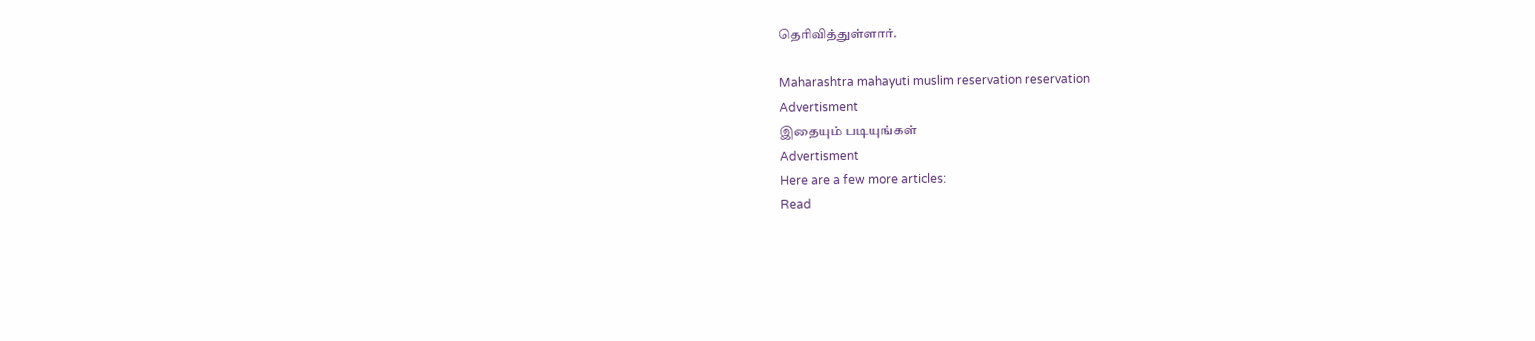தெரிவித்துள்ளார்.

Maharashtra mahayuti muslim reservation reservation
Advertisment
இதையும் படியுங்கள்
Advertisment
Here are a few more articles:
Read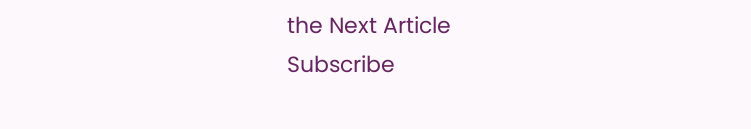the Next Article
Subscribe